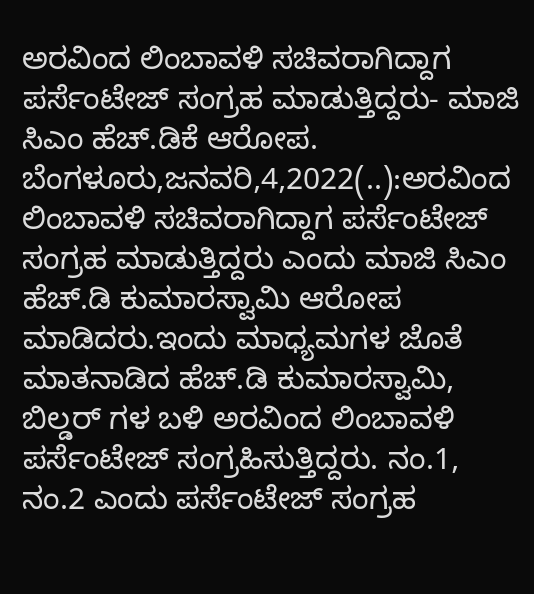ಅರವಿಂದ ಲಿಂಬಾವಳಿ ಸಚಿವರಾಗಿದ್ದಾಗ ಪರ್ಸೆಂಟೇಜ್ ಸಂಗ್ರಹ ಮಾಡುತ್ತಿದ್ದರು- ಮಾಜಿ ಸಿಎಂ ಹೆಚ್.ಡಿಕೆ ಆರೋಪ. ಬೆಂಗಳೂರು,ಜನವರಿ,4,2022(..):ಅರವಿಂದ ಲಿಂಬಾವಳಿ ಸಚಿವರಾಗಿದ್ದಾಗ ಪರ್ಸೆಂಟೇಜ್ ಸಂಗ್ರಹ ಮಾಡುತ್ತಿದ್ದರು ಎಂದು ಮಾಜಿ ಸಿಎಂ ಹೆಚ್.ಡಿ ಕುಮಾರಸ್ವಾಮಿ ಆರೋಪ ಮಾಡಿದರು.ಇಂದು ಮಾಧ್ಯಮಗಳ ಜೊತೆ ಮಾತನಾಡಿದ ಹೆಚ್.ಡಿ ಕುಮಾರಸ್ವಾಮಿ, ಬಿಲ್ಡರ್ ಗಳ ಬಳಿ ಅರವಿಂದ ಲಿಂಬಾವಳಿ ಪರ್ಸೆಂಟೇಜ್ ಸಂಗ್ರಹಿಸುತ್ತಿದ್ದರು. ನಂ.1, ನಂ.2 ಎಂದು ಪರ್ಸೆಂಟೇಜ್ ಸಂಗ್ರಹ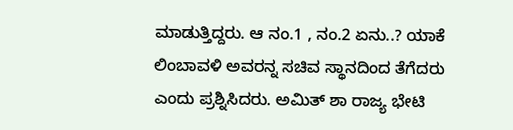ಮಾಡುತ್ತಿದ್ದರು. ಆ ನಂ.1 , ನಂ.2 ಏನು..? ಯಾಕೆ ಲಿಂಬಾವಳಿ ಅವರನ್ನ ಸಚಿವ ಸ್ಥಾನದಿಂದ ತೆಗೆದರು ಎಂದು ಪ್ರಶ್ನಿಸಿದರು. ಅಮಿತ್ ಶಾ ರಾಜ್ಯ ಭೇಟಿ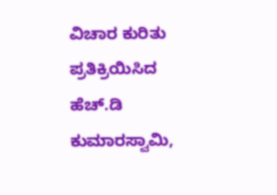ವಿಚಾರ ಕುರಿತು ಪ್ರತಿಕ್ರಿಯಿಸಿದ ಹೆಚ್.ಡಿ ಕುಮಾರಸ್ವಾಮಿ,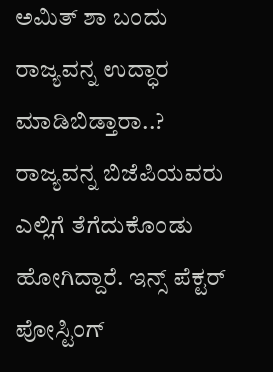ಅಮಿತ್ ಶಾ ಬಂದು ರಾಜ್ಯವನ್ನ ಉದ್ಧಾರ ಮಾಡಿಬಿಡ್ತಾರಾ..? ರಾಜ್ಯವನ್ನ ಬಿಜೆಪಿಯವರು ಎಲ್ಲಿಗೆ ತೆಗೆದುಕೊಂಡು ಹೋಗಿದ್ದಾರೆ. ಇನ್ಸ್ ಪೆಕ್ಟರ್ ಪೋಸ್ಟಿಂಗ್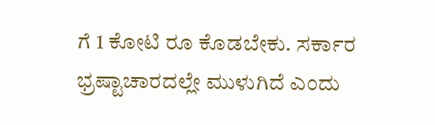ಗೆ 1 ಕೋಟಿ ರೂ ಕೊಡಬೇಕು. ಸರ್ಕಾರ ಭ್ರಷ್ಟಾಚಾರದಲ್ಲೇ ಮುಳುಗಿದೆ ಎಂದು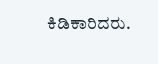ಕಿಡಿಕಾರಿದರು.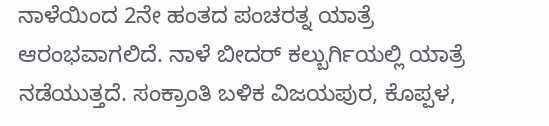ನಾಳೆಯಿಂದ 2ನೇ ಹಂತದ ಪಂಚರತ್ನ ಯಾತ್ರೆ ಆರಂಭವಾಗಲಿದೆ. ನಾಳೆ ಬೀದರ್ ಕಲ್ಬುರ್ಗಿಯಲ್ಲಿ ಯಾತ್ರೆ ನಡೆಯುತ್ತದೆ. ಸಂಕ್ರಾಂತಿ ಬಳಿಕ ವಿಜಯಪುರ, ಕೊಪ್ಪಳ,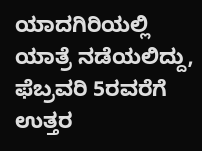ಯಾದಗಿರಿಯಲ್ಲಿ ಯಾತ್ರೆ ನಡೆಯಲಿದ್ದು, ಫೆಬ್ರವರಿ 5ರವರೆಗೆ ಉತ್ತರ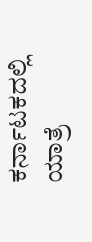ಕರ್ನಾಟಕದಲ್ಲಿ ಯಾತ್ರೆ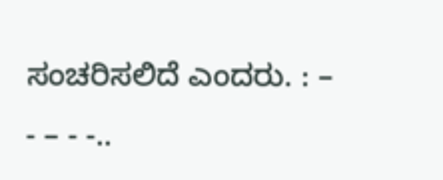ಸಂಚರಿಸಲಿದೆ ಎಂದರು. : – - – - -..